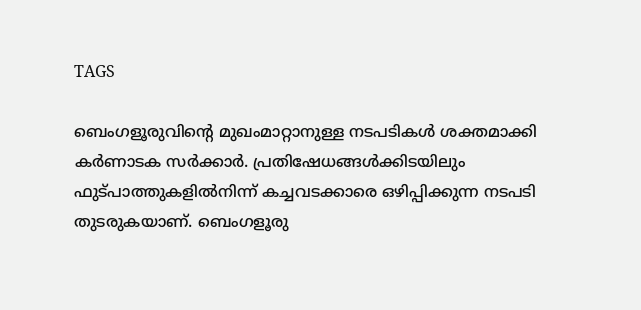TAGS

ബെംഗളൂരുവിന്‍റെ മുഖംമാറ്റാനുള്ള നടപടികള്‍ ശക്തമാക്കി കര്‍ണാടക സര്‍ക്കാര്‍. പ്രതിഷേധങ്ങള്‍ക്കിടയിലും ഫുട്പാത്തുകളില്‍നിന്ന് കച്ചവടക്കാരെ ഒഴിപ്പിക്കുന്ന നടപടി തുടരുകയാണ്. ബെംഗളൂരു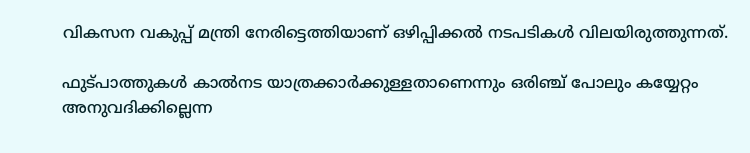വികസന വകുപ്പ് മന്ത്രി നേരിട്ടെത്തിയാണ് ഒഴിപ്പിക്കല്‍ നടപടികള്‍ വിലയിരുത്തുന്നത്.

ഫുട്പാത്തുകള്‍ കാല്‍നട യാത്രക്കാര്‍ക്കുള്ളതാണെന്നും ഒരിഞ്ച് പോലും കയ്യേറ്റം അനുവദിക്കില്ലെന്ന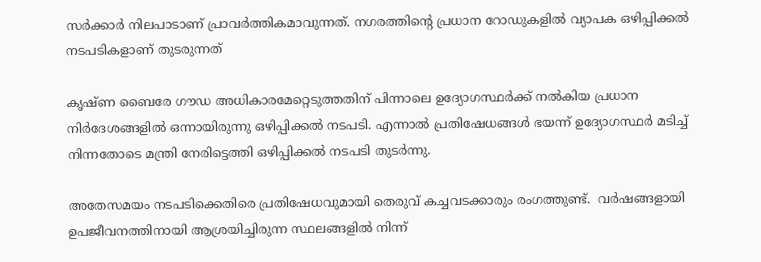സര്‍ക്കാര്‍ നിലപാടാണ് പ്രാവര്‍ത്തികമാവുന്നത്. നഗരത്തിന്‍റെ പ്രധാന റോ‍ഡുകളില്‍ വ്യാപക ഒഴിപ്പിക്കല്‍ നടപടികളാണ് തുടരുന്നത്

കൃഷ്ണ ബൈരേ ഗൗഡ അധികാരമേറ്റെടുത്തതിന് പിന്നാലെ ഉദ്യോഗസ്ഥര്‍ക്ക് നല്‍കിയ പ്രധാന നിര്‍ദേശങ്ങളില്‍ ഒന്നായിരുന്നു ഒഴിപ്പിക്കല്‍ നടപടി. എന്നാല്‍ പ്രതിഷേധങ്ങള്‍ ഭയന്ന് ഉദ്യോഗസ്ഥര്‍ മടിച്ച് നിന്നതോടെ മന്ത്രി നേരിട്ടെത്തി ഒഴിപ്പിക്കല്‍ നടപടി തുടര്‍ന്നു.

അതേസമയം നടപടിക്കെതിരെ പ്രതിഷേധവുമായി തെരുവ് കച്ചവടക്കാരും രംഗത്തുണ്ട്.  വർഷങ്ങളായി ഉപജീവനത്തിനായി ആശ്രയിച്ചിരുന്ന സ്ഥലങ്ങളിൽ നിന്ന്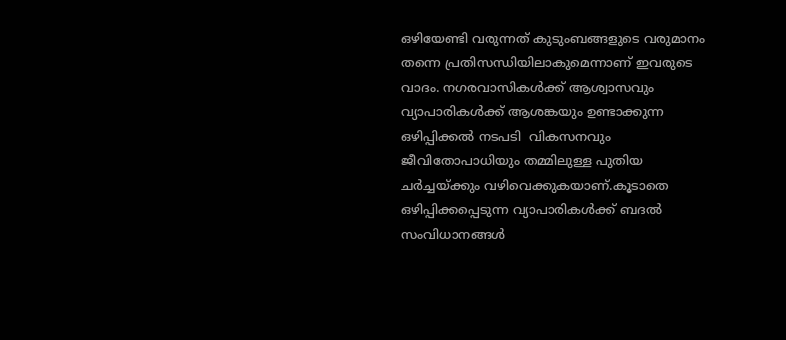ഒഴിയേണ്ടി വരുന്നത് കുടുംബങ്ങളുടെ വരുമാനം തന്നെ പ്രതിസന്ധിയിലാകുമെന്നാണ് ഇവരുടെ വാദം. നഗരവാസികൾക്ക് ആശ്വാസവും വ്യാപാരികൾക്ക് ആശങ്കയും ഉണ്ടാക്കുന്ന ഒഴിപ്പിക്കല്‍ നടപടി  വികസനവും ജീവിതോപാധിയും തമ്മിലുള്ള പുതിയ ചർച്ചയ്ക്കും വഴിവെക്കുകയാണ്.കൂടാതെ  ഒഴിപ്പിക്കപ്പെടുന്ന വ്യാപാരികൾക്ക് ബദൽ സംവിധാനങ്ങൾ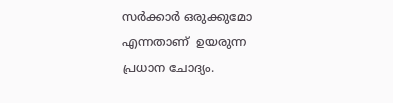സര്‍ക്കാര്‍ ഒരുക്കുമോ എന്നതാണ്  ഉയരുന്ന പ്രധാന ചോദ്യം.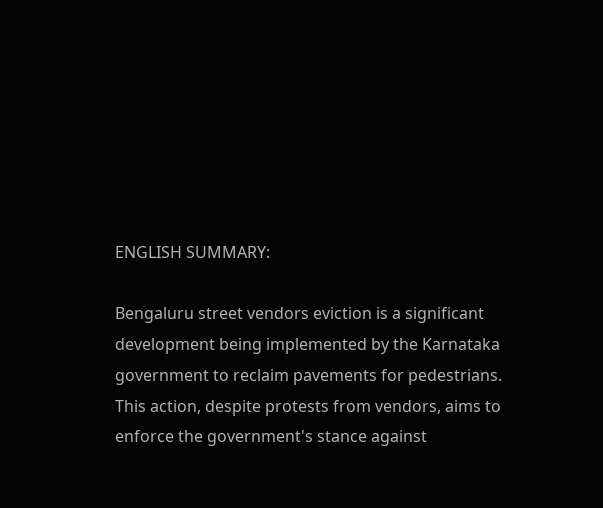ENGLISH SUMMARY:

Bengaluru street vendors eviction is a significant development being implemented by the Karnataka government to reclaim pavements for pedestrians. This action, despite protests from vendors, aims to enforce the government's stance against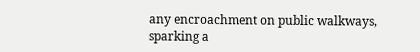any encroachment on public walkways, sparking a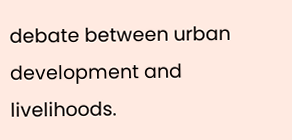debate between urban development and livelihoods.